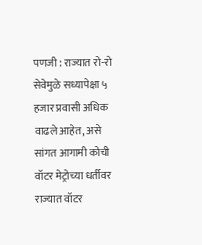पणजी : राज्यात रो-रो सेवेमुळे सध्यापेक्षा ५ हजार प्रवासी अधिक वाढले आहेत, असे सांगत आगामी कोची वॉटर मेट्रोच्या धर्तीवर राज्यात वॉटर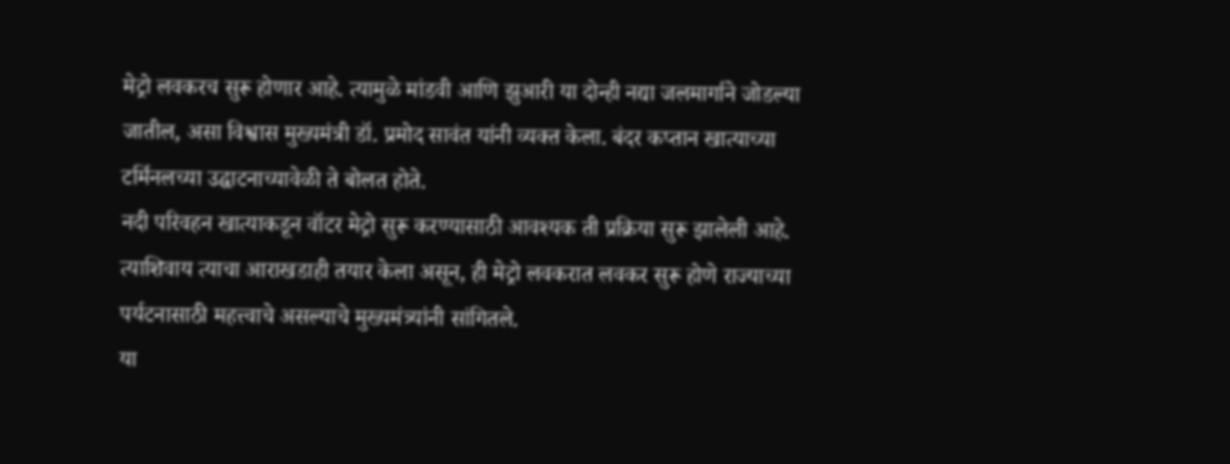मेट्रो लवकरच सुरू होणार आहे. त्यामुळे मांडवी आणि झुआरी या दोन्ही नद्या जलमार्गाने जोडल्या जातील, असा विश्वास मुख्यमंत्री डॉ. प्रमोद सावंत यांनी व्यक्त केला. बंदर कप्तान खात्याच्या टर्मिनलच्या उद्घाटनाच्यावेळी ते बोलत होते.
नदी परिवहन खात्याकडून वॉटर मेट्रो सुरू करण्यासाठी आवश्यक ती प्रक्रिया सुरू झालेली आहे. त्याशिवाय त्याचा आराखडाही तयार केला असून, ही मेट्रो लवकरात लवकर सुरू होणे राज्याच्या पर्यटनासाठी महत्त्वाचे असल्याचे मुख्यमंत्र्यांनी सांगितले.
या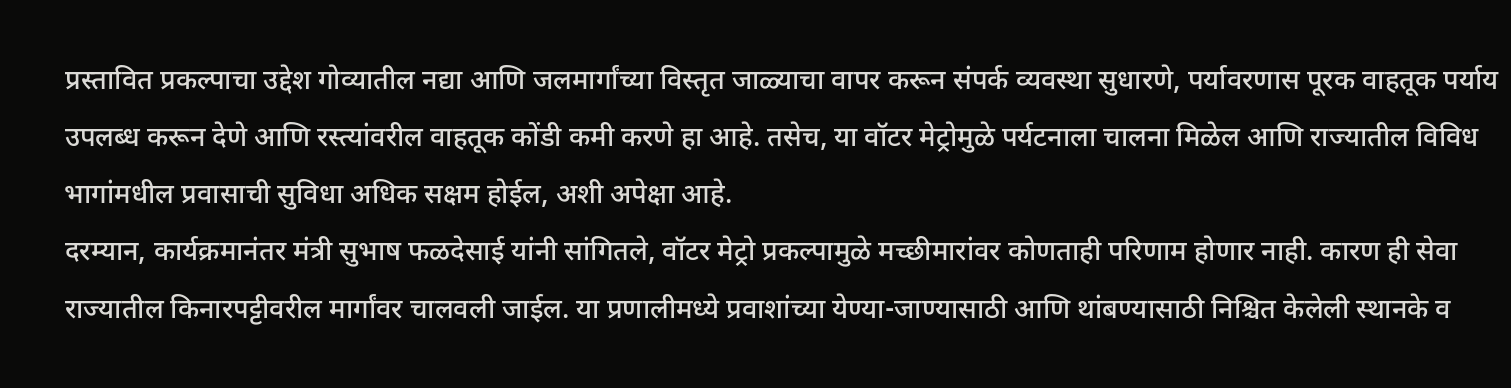प्रस्तावित प्रकल्पाचा उद्देश गोव्यातील नद्या आणि जलमार्गांच्या विस्तृत जाळ्याचा वापर करून संपर्क व्यवस्था सुधारणे, पर्यावरणास पूरक वाहतूक पर्याय उपलब्ध करून देणे आणि रस्त्यांवरील वाहतूक कोंडी कमी करणे हा आहे. तसेच, या वॉटर मेट्रोमुळे पर्यटनाला चालना मिळेल आणि राज्यातील विविध भागांमधील प्रवासाची सुविधा अधिक सक्षम होईल, अशी अपेक्षा आहे.
दरम्यान, कार्यक्रमानंतर मंत्री सुभाष फळदेसाई यांनी सांगितले, वॉटर मेट्रो प्रकल्पामुळे मच्छीमारांवर कोणताही परिणाम होणार नाही. कारण ही सेवा राज्यातील किनारपट्टीवरील मार्गांवर चालवली जाईल. या प्रणालीमध्ये प्रवाशांच्या येण्या-जाण्यासाठी आणि थांबण्यासाठी निश्चित केलेली स्थानके व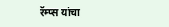रॅम्प्स यांचा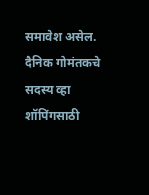समावेश असेल.
दैनिक गोमंतकचे सदस्य व्हा
शॉपिंगसाठी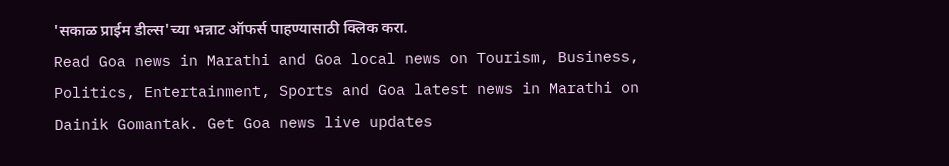'सकाळ प्राईम डील्स'च्या भन्नाट ऑफर्स पाहण्यासाठी क्लिक करा.
Read Goa news in Marathi and Goa local news on Tourism, Business, Politics, Entertainment, Sports and Goa latest news in Marathi on Dainik Gomantak. Get Goa news live updates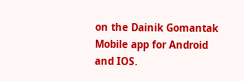on the Dainik Gomantak Mobile app for Android and IOS.